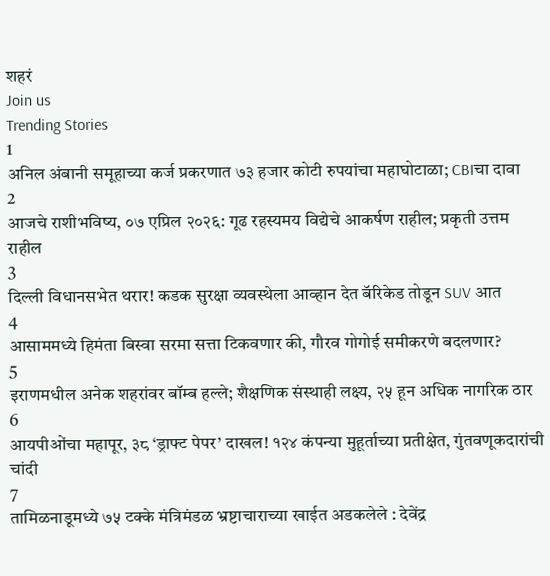शहरं
Join us
Trending Stories
1
अनिल अंबानी समूहाच्या कर्ज प्रकरणात ७३ हजार कोटी रुपयांचा महाघोटाळा; CBIचा दावा
2
आजचे राशीभविष्य, ०७ एप्रिल २०२६: गूढ रहस्यमय विद्येचे आकर्षण राहील; प्रकृती उत्तम राहील
3
दिल्ली विधानसभेत थरार! कडक सुरक्षा व्यवस्थेला आव्हान देत बॅरिकेड तोडून SUV आत
4
आसाममध्ये हिमंता बिस्वा सरमा सत्ता टिकवणार की, गौरव गोगोई समीकरणे बदलणार?
5
इराणमधील अनेक शहरांवर बॉम्ब हल्ले; शैक्षणिक संस्थाही लक्ष्य, २५ हून अधिक नागरिक ठार
6
आयपीओंचा महापूर, ३८ ‘ड्राफ्ट पेपर’ दाखल! १२४ कंपन्या मुहूर्ताच्या प्रतीक्षेत, गुंतवणूकदारांची चांदी
7
तामिळनाडूमध्ये ७५ टक्के मंत्रिमंडळ भ्रष्टाचाराच्या खाईत अडकलेले : देवेंद्र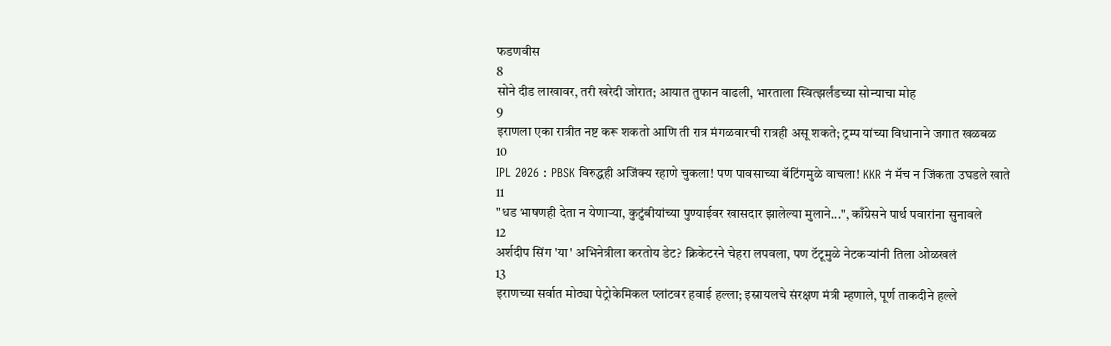फडणवीस
8
सोने दीड लाखावर, तरी खरेदी जोरात; आयात तुफान वाढली, भारताला स्वित्झर्लंडच्या सोन्याचा मोह
9
इराणला एका रात्रीत नष्ट करू शकतो आणि ती रात्र मंगळवारची रात्रही असू शकते; ट्रम्प यांच्या विधानाने जगात खळबळ
10
IPL 2026 : PBSK विरुद्धही अजिंक्य रहाणे चुकला! पण पावसाच्या बॅटिंगमुळे वाचला! KKR नं मॅच न जिंकता उघडले खाते
11
"धड भाषणही देता न येणाऱ्या, कुटुंबीयांच्या पुण्याईवर खासदार झालेल्या मुलाने...", काँग्रेसने पार्थ पवारांना सुनावले
12
अर्शदीप सिंग 'या' अभिनेत्रीला करतोय डेट? क्रिकेटरने चेहरा लपवला, पण टॅटूमुळे नेटकऱ्यांनी तिला ओळखलं
13
इराणच्या सर्वात मोठ्या पेट्रोकेमिकल प्लांटवर हवाई हल्ला; इस्रायलचे संरक्षण मंत्री म्हणाले, पूर्ण ताकदीने हल्ले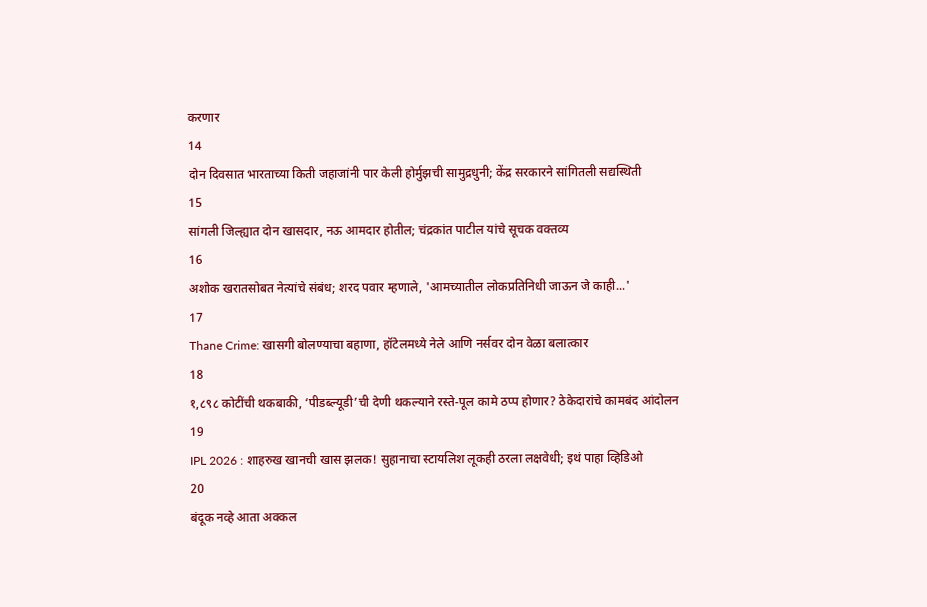करणार
14
दोन दिवसात भारताच्या किती जहाजांनी पार केली होर्मुझची सामुद्रधुनी; केंद्र सरकारने सांगितली सद्यस्थिती
15
सांगली जिल्ह्यात दोन खासदार, नऊ आमदार होतील; चंद्रकांत पाटील यांचे सूचक वक्तव्य
16
अशोक खरातसोबत नेत्यांचे संबंध; शरद पवार म्हणाले, 'आमच्यातील लोकप्रतिनिधी जाऊन जे काही...'
17
Thane Crime: खासगी बोलण्याचा बहाणा, हॉटेलमध्ये नेले आणि नर्सवर दोन वेळा बलात्कार
18
१,८९८ कोटींची थकबाकी, ‘पीडब्ल्यूडी’ची देणी थकल्याने रस्ते-पूल कामे ठप्प होणार? ठेकेदारांचे कामबंद आंदोलन
19
IPL 2026 : शाहरुख खानची खास झलक! सुहानाचा स्टायलिश लूकही ठरला लक्षवेधी; इथं पाहा व्हिडिओ
20
बंदूक नव्हे आता अक्कल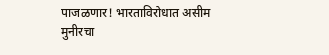पाजळणार! भारताविरोधात असीम मुनीरचा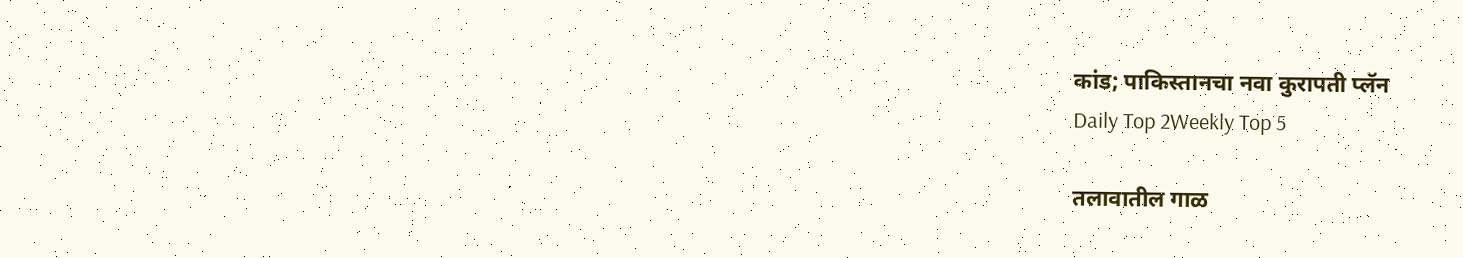कांड; पाकिस्तानचा नवा कुरापती प्लॅन
Daily Top 2Weekly Top 5

तलावातील गाळ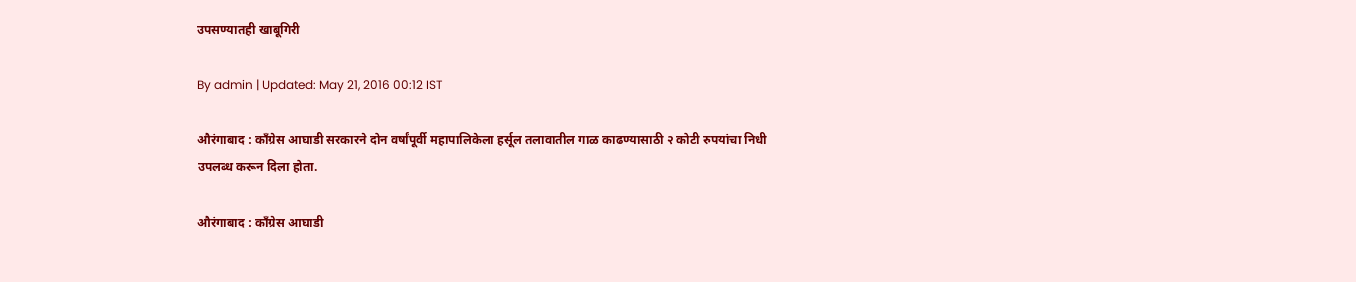उपसण्यातही खाबूगिरी

By admin | Updated: May 21, 2016 00:12 IST

औरंगाबाद : काँग्रेस आघाडी सरकारने दोन वर्षांपूर्वी महापालिकेला हर्सूल तलावातील गाळ काढण्यासाठी २ कोटी रुपयांचा निधी उपलब्ध करून दिला होता.

औरंगाबाद : काँग्रेस आघाडी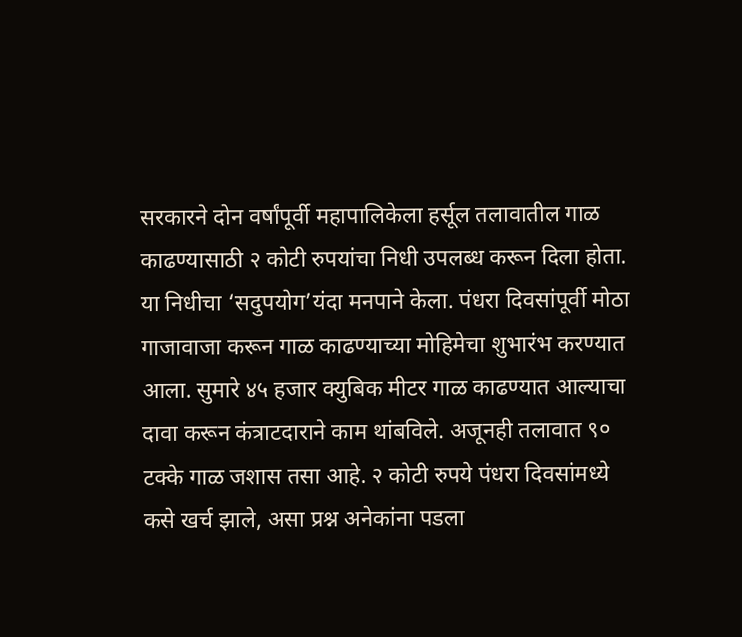सरकारने दोन वर्षांपूर्वी महापालिकेला हर्सूल तलावातील गाळ काढण्यासाठी २ कोटी रुपयांचा निधी उपलब्ध करून दिला होता. या निधीचा ‘सदुपयोग’यंदा मनपाने केला. पंधरा दिवसांपूर्वी मोठा गाजावाजा करून गाळ काढण्याच्या मोहिमेचा शुभारंभ करण्यात आला. सुमारे ४५ हजार क्युबिक मीटर गाळ काढण्यात आल्याचा दावा करून कंत्राटदाराने काम थांबविले. अजूनही तलावात ९० टक्के गाळ जशास तसा आहे. २ कोटी रुपये पंधरा दिवसांमध्ये कसे खर्च झाले, असा प्रश्न अनेकांना पडला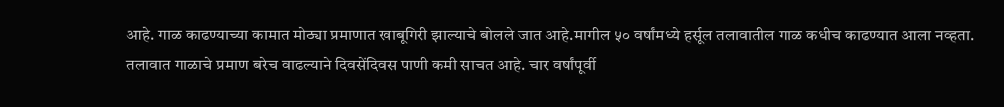आहे. गाळ काढण्याच्या कामात मोठ्या प्रमाणात खाबूगिरी झाल्याचे बोलले जात आहे.मागील ५० वर्षांमध्ये हर्सूल तलावातील गाळ कधीच काढण्यात आला नव्हता. तलावात गाळाचे प्रमाण बरेच वाढल्याने दिवसेंदिवस पाणी कमी साचत आहे. चार वर्षांपूर्वी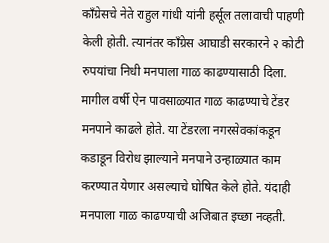काँग्रेसचे नेते राहुल गांधी यांनी हर्सूल तलावाची पाहणी केली होती. त्यानंतर काँग्रेस आघाडी सरकारने २ कोटी रुपयांचा निधी मनपाला गाळ काढण्यासाठी दिला. मागील वर्षी ऐन पावसाळ्यात गाळ काढण्याचे टेंडर मनपाने काढले होते. या टेंडरला नगरसेवकांकडून कडाडून विरोध झाल्याने मनपाने उन्हाळ्यात काम करण्यात येणार असल्याचे घोषित केले होते. यंदाही मनपाला गाळ काढण्याची अजिबात इच्छा नव्हती.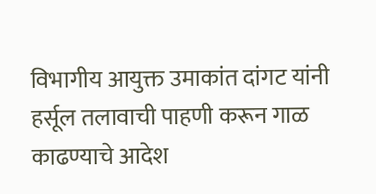विभागीय आयुक्त उमाकांत दांगट यांनी हर्सूल तलावाची पाहणी करून गाळ काढण्याचे आदेश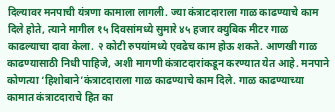दिल्यावर मनपाची यंत्रणा कामाला लागली. ज्या कंत्राटदाराला गाळ काढण्याचे काम दिले होते, त्याने मागील १५ दिवसांमध्ये सुमारे ४५ हजार क्युबिक मीटर गाळ काढल्याचा दावा केला. २ कोटी रुपयांमध्ये एवढेच काम होऊ शकते. आणखी गाळ काढण्यासाठी निधी पाहिजे, अशी मागणी कंत्राटदारांकडून करण्यात येत आहे. मनपाने कोणत्या ‘हिशोबाने’कंत्राटदाराला गाळ काढण्याचे काम दिले. गाळ काढण्याच्या कामात कंत्राटदाराचे हित का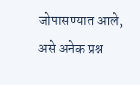जोपासण्यात आले, असे अनेक प्रश्न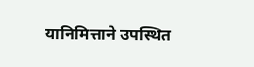यानिमित्ताने उपस्थित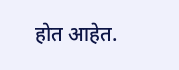होत आहेत.